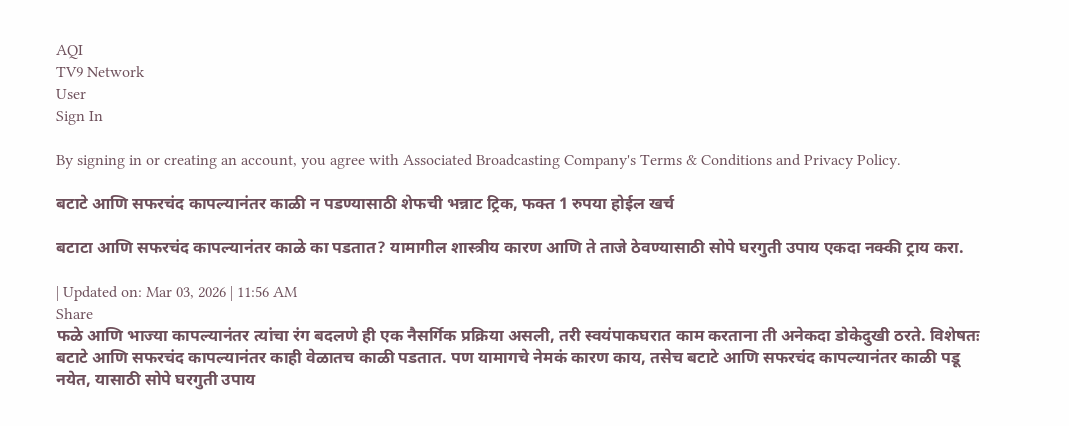AQI
TV9 Network
User
Sign In

By signing in or creating an account, you agree with Associated Broadcasting Company's Terms & Conditions and Privacy Policy.

बटाटे आणि सफरचंद कापल्यानंतर काळी न पडण्यासाठी शेफची भन्नाट ट्रिक, फक्त 1 रुपया होईल खर्च

बटाटा आणि सफरचंद कापल्यानंतर काळे का पडतात? यामागील शास्त्रीय कारण आणि ते ताजे ठेवण्यासाठी सोपे घरगुती उपाय एकदा नक्की ट्राय करा.

| Updated on: Mar 03, 2026 | 11:56 AM
Share
फळे आणि भाज्या कापल्यानंतर त्यांचा रंग बदलणे ही एक नैसर्गिक प्रक्रिया असली, तरी स्वयंपाकघरात काम करताना ती अनेकदा डोकेदुखी ठरते. विशेषतः बटाटे आणि सफरचंद कापल्यानंतर काही वेळातच काळी पडतात. पण यामागचे नेमकं कारण काय, तसेच बटाटे आणि सफरचंद कापल्यानंतर काळी पडू नयेत, यासाठी सोपे घरगुती उपाय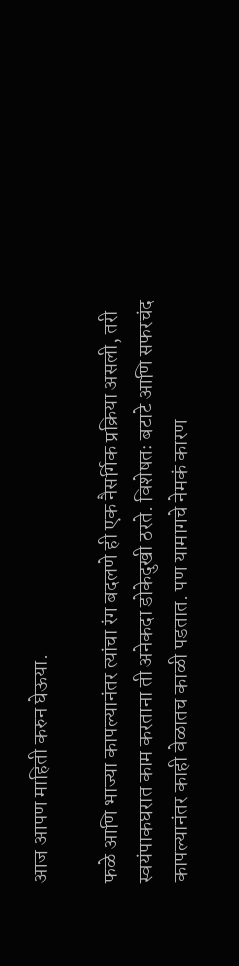आज आपण माहिती करुन घेऊया.

फळे आणि भाज्या कापल्यानंतर त्यांचा रंग बदलणे ही एक नैसर्गिक प्रक्रिया असली, तरी स्वयंपाकघरात काम करताना ती अनेकदा डोकेदुखी ठरते. विशेषतः बटाटे आणि सफरचंद कापल्यानंतर काही वेळातच काळी पडतात. पण यामागचे नेमकं कारण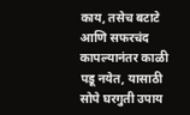काय, तसेच बटाटे आणि सफरचंद कापल्यानंतर काळी पडू नयेत, यासाठी सोपे घरगुती उपाय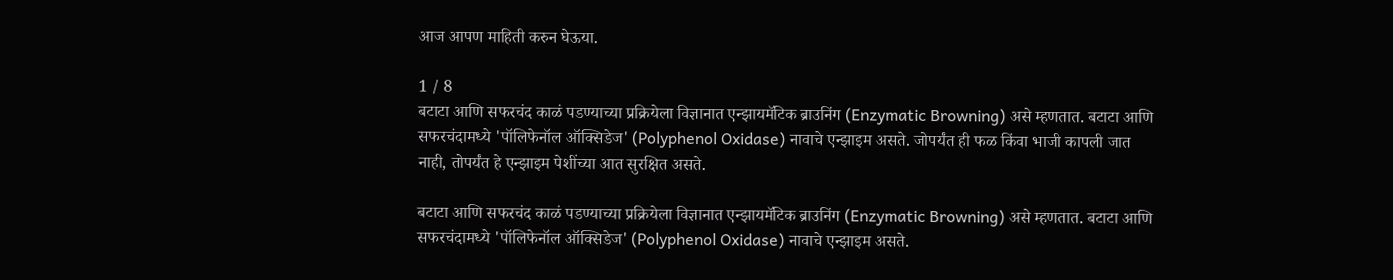आज आपण माहिती करुन घेऊया.

1 / 8
बटाटा आणि सफरचंद काळं पडण्याच्या प्रक्रियेला विज्ञानात एन्झायमॅटिक ब्राउनिंग (Enzymatic Browning) असे म्हणतात. बटाटा आणि सफरचंदामध्ये 'पॉलिफेनॉल ऑक्सिडेज' (Polyphenol Oxidase) नावाचे एन्झाइम असते. जोपर्यंत ही फळ किंवा भाजी कापली जात नाही, तोपर्यंत हे एन्झाइम पेशींच्या आत सुरक्षित असते.

बटाटा आणि सफरचंद काळं पडण्याच्या प्रक्रियेला विज्ञानात एन्झायमॅटिक ब्राउनिंग (Enzymatic Browning) असे म्हणतात. बटाटा आणि सफरचंदामध्ये 'पॉलिफेनॉल ऑक्सिडेज' (Polyphenol Oxidase) नावाचे एन्झाइम असते.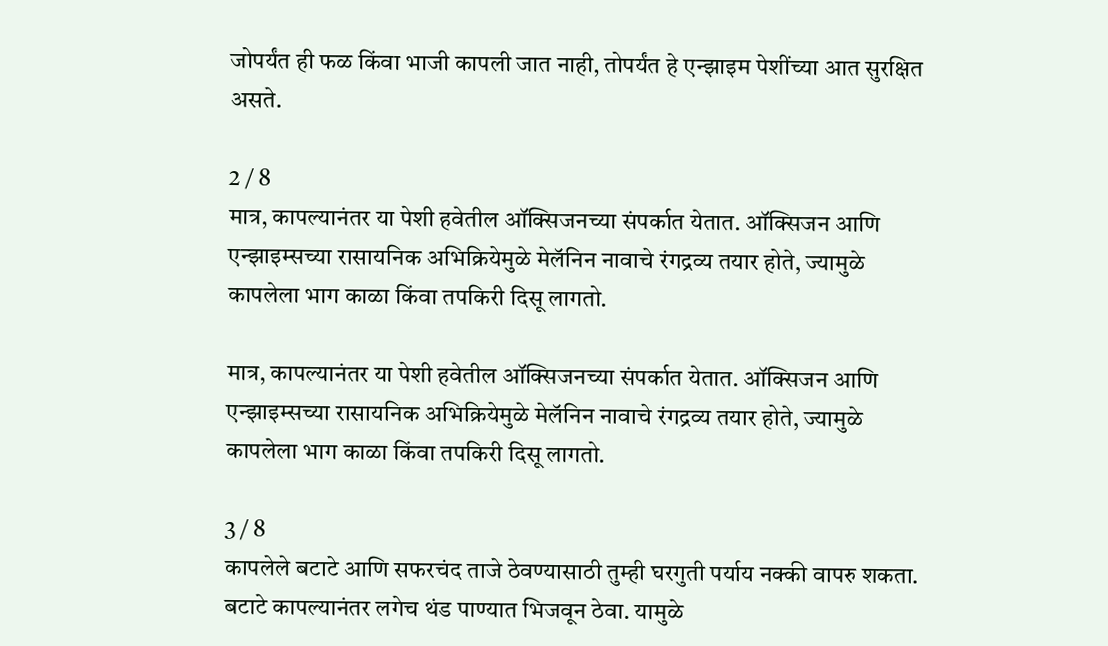जोपर्यंत ही फळ किंवा भाजी कापली जात नाही, तोपर्यंत हे एन्झाइम पेशींच्या आत सुरक्षित असते.

2 / 8
मात्र, कापल्यानंतर या पेशी हवेतील ऑक्सिजनच्या संपर्कात येतात. ऑक्सिजन आणि एन्झाइम्सच्या रासायनिक अभिक्रियेमुळे मेलॅनिन नावाचे रंगद्रव्य तयार होते, ज्यामुळे कापलेला भाग काळा किंवा तपकिरी दिसू लागतो.

मात्र, कापल्यानंतर या पेशी हवेतील ऑक्सिजनच्या संपर्कात येतात. ऑक्सिजन आणि एन्झाइम्सच्या रासायनिक अभिक्रियेमुळे मेलॅनिन नावाचे रंगद्रव्य तयार होते, ज्यामुळे कापलेला भाग काळा किंवा तपकिरी दिसू लागतो.

3 / 8
कापलेले बटाटे आणि सफरचंद ताजे ठेवण्यासाठी तुम्ही घरगुती पर्याय नक्की वापरु शकता. बटाटे कापल्यानंतर लगेच थंड पाण्यात भिजवून ठेवा. यामुळे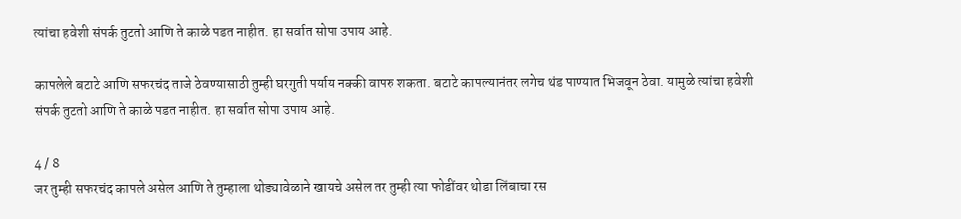त्यांचा हवेशी संपर्क तुटतो आणि ते काळे पडत नाहीत. हा सर्वात सोपा उपाय आहे.

कापलेले बटाटे आणि सफरचंद ताजे ठेवण्यासाठी तुम्ही घरगुती पर्याय नक्की वापरु शकता. बटाटे कापल्यानंतर लगेच थंड पाण्यात भिजवून ठेवा. यामुळे त्यांचा हवेशी संपर्क तुटतो आणि ते काळे पडत नाहीत. हा सर्वात सोपा उपाय आहे.

4 / 8
जर तुम्ही सफरचंद कापले असेल आणि ते तुम्हाला थोड्यावेळाने खायचे असेल तर तुम्ही त्या फोडींवर थोडा लिंबाचा रस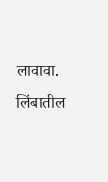लावावा. लिंबातील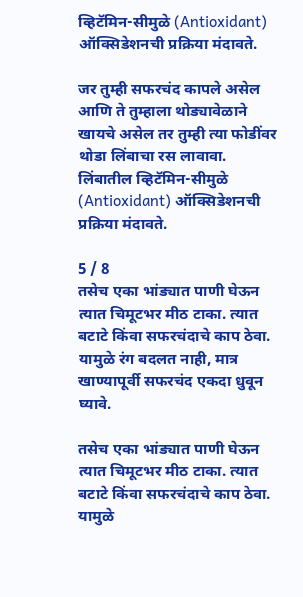व्हिटॅमिन-सीमुळे (Antioxidant) ऑक्सिडेशनची प्रक्रिया मंदावते.

जर तुम्ही सफरचंद कापले असेल आणि ते तुम्हाला थोड्यावेळाने खायचे असेल तर तुम्ही त्या फोडींवर थोडा लिंबाचा रस लावावा. लिंबातील व्हिटॅमिन-सीमुळे (Antioxidant) ऑक्सिडेशनची प्रक्रिया मंदावते.

5 / 8
तसेच एका भांड्यात पाणी घेऊन त्यात चिमूटभर मीठ टाका. त्यात बटाटे किंवा सफरचंदाचे काप ठेवा. यामुळे रंग बदलत नाही, मात्र खाण्यापूर्वी सफरचंद एकदा धुवून घ्यावे.

तसेच एका भांड्यात पाणी घेऊन त्यात चिमूटभर मीठ टाका. त्यात बटाटे किंवा सफरचंदाचे काप ठेवा. यामुळे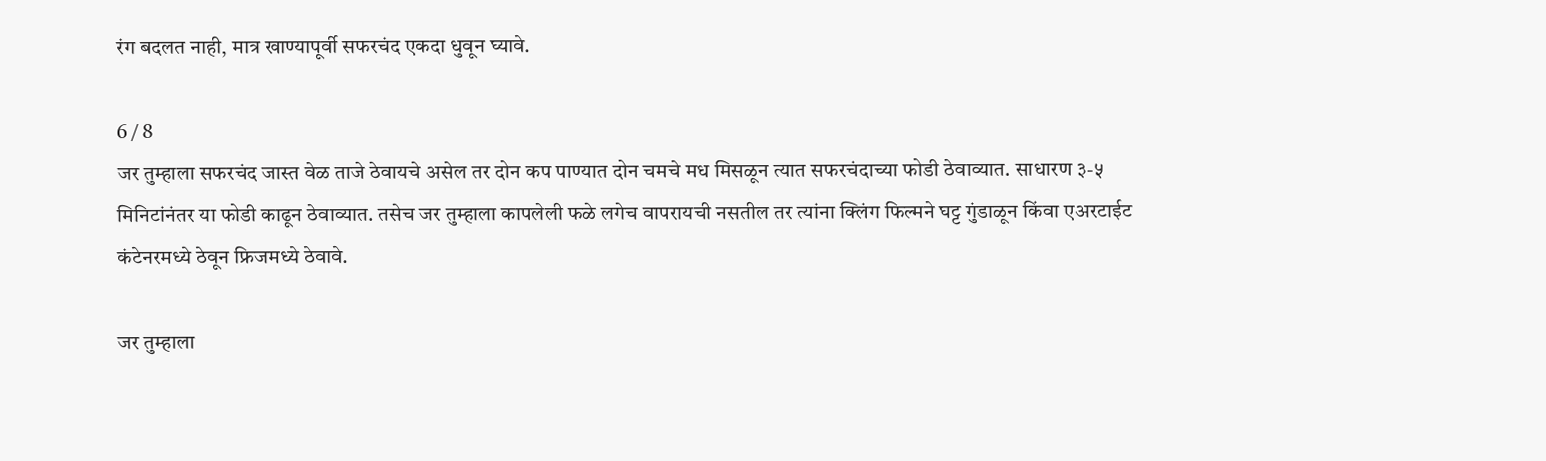रंग बदलत नाही, मात्र खाण्यापूर्वी सफरचंद एकदा धुवून घ्यावे.

6 / 8
जर तुम्हाला सफरचंद जास्त वेळ ताजे ठेवायचे असेल तर दोन कप पाण्यात दोन चमचे मध मिसळून त्यात सफरचंदाच्या फोडी ठेवाव्यात. साधारण ३-५ मिनिटांनंतर या फोडी काढून ठेवाव्यात. तसेच जर तुम्हाला कापलेली फळे लगेच वापरायची नसतील तर त्यांना क्लिंग फिल्मने घट्ट गुंडाळून किंवा एअरटाईट कंटेनरमध्ये ठेवून फ्रिजमध्ये ठेवावे.

जर तुम्हाला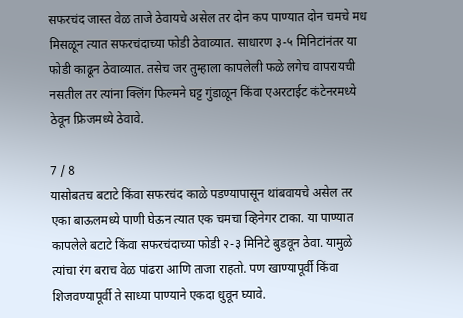सफरचंद जास्त वेळ ताजे ठेवायचे असेल तर दोन कप पाण्यात दोन चमचे मध मिसळून त्यात सफरचंदाच्या फोडी ठेवाव्यात. साधारण ३-५ मिनिटांनंतर या फोडी काढून ठेवाव्यात. तसेच जर तुम्हाला कापलेली फळे लगेच वापरायची नसतील तर त्यांना क्लिंग फिल्मने घट्ट गुंडाळून किंवा एअरटाईट कंटेनरमध्ये ठेवून फ्रिजमध्ये ठेवावे.

7 / 8
यासोबतच बटाटे किंवा सफरचंद काळे पडण्यापासून थांबवायचे असेल तर एका बाऊलमध्ये पाणी घेऊन त्यात एक चमचा व्हिनेगर टाका. या पाण्यात कापलेले बटाटे किंवा सफरचंदाच्या फोडी २-३ मिनिटे बुडवून ठेवा. यामुळे त्यांचा रंग बराच वेळ पांढरा आणि ताजा राहतो. पण खाण्यापूर्वी किंवा शिजवण्यापूर्वी ते साध्या पाण्याने एकदा धुवून घ्यावे.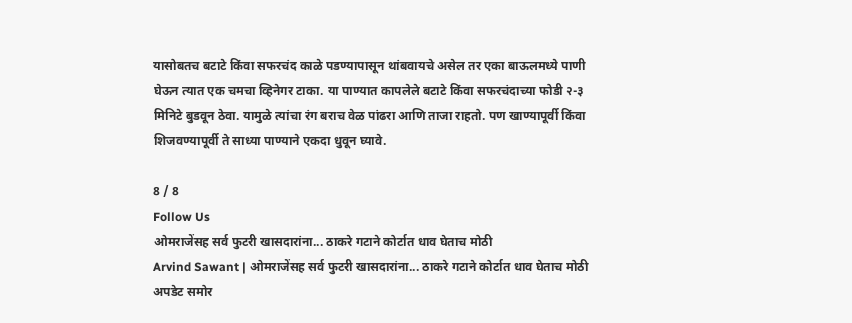यासोबतच बटाटे किंवा सफरचंद काळे पडण्यापासून थांबवायचे असेल तर एका बाऊलमध्ये पाणी घेऊन त्यात एक चमचा व्हिनेगर टाका. या पाण्यात कापलेले बटाटे किंवा सफरचंदाच्या फोडी २-३ मिनिटे बुडवून ठेवा. यामुळे त्यांचा रंग बराच वेळ पांढरा आणि ताजा राहतो. पण खाण्यापूर्वी किंवा शिजवण्यापूर्वी ते साध्या पाण्याने एकदा धुवून घ्यावे.

8 / 8
Follow Us
ओमराजेंसह सर्व फुटरी खासदारांना... ठाकरे गटाने कोर्टात धाव घेताच मोठी
Arvind Sawant | ओमराजेंसह सर्व फुटरी खासदारांना... ठाकरे गटाने कोर्टात धाव घेताच मोठी अपडेट समोर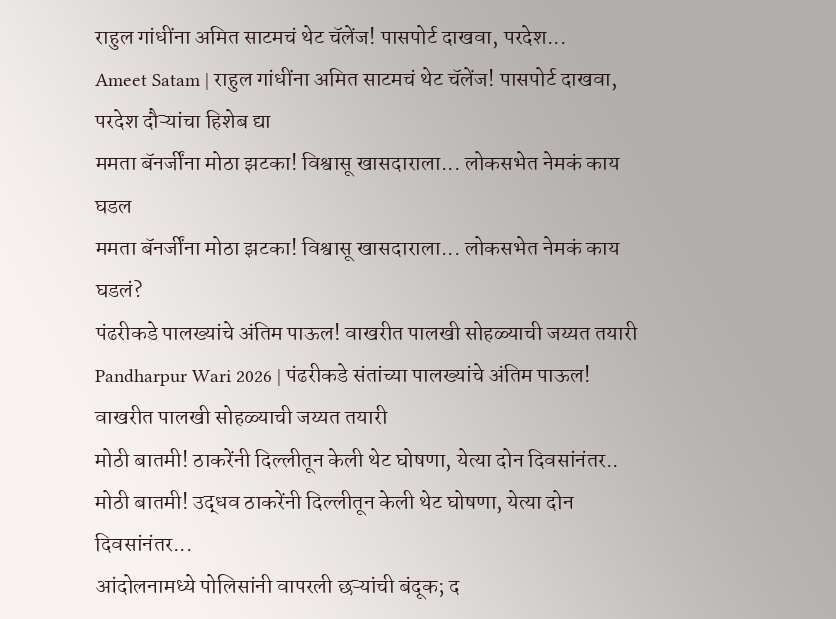राहुल गांधींना अमित साटमचं थेट चॅलेंज! पासपोर्ट दाखवा, परदेश...
Ameet Satam | राहुल गांधींना अमित साटमचं थेट चॅलेंज! पासपोर्ट दाखवा, परदेश दौऱ्यांचा हिशेब द्या
ममता बॅनर्जींना मोठा झटका! विश्वासू खासदाराला... लोकसभेत नेमकं काय घडल
ममता बॅनर्जींना मोठा झटका! विश्वासू खासदाराला... लोकसभेत नेमकं काय घडलं?
पंढरीकडे पालख्यांचे अंतिम पाऊल! वाखरीत पालखी सोहळ्याची जय्यत तयारी
Pandharpur Wari 2026 | पंढरीकडे संतांच्या पालख्यांचे अंतिम पाऊल! वाखरीत पालखी सोहळ्याची जय्यत तयारी
मोठी बातमी! ठाकरेंनी दिल्लीतून केली थेट घोषणा, येत्या दोन दिवसांनंतर..
मोठी बातमी! उद्धव ठाकरेंनी दिल्लीतून केली थेट घोषणा, येत्या दोन दिवसांनंतर...
आंदोलनामध्ये पोलिसांनी वापरली छऱ्यांची बंदूक; द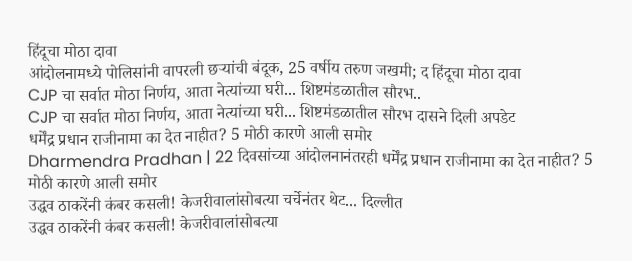हिंदूचा मोठा दावा
आंदोलनामध्ये पोलिसांनी वापरली छऱ्यांची बंदूक, 25 वर्षीय तरुण जखमी; द हिंदूचा मोठा दावा
CJP चा सर्वात मोठा निर्णय, आता नेत्यांच्या घरी... शिष्टमंडळातील सौरभ..
CJP चा सर्वात मोठा निर्णय, आता नेत्यांच्या घरी... शिष्टमंडळातील सौरभ दासने दिली अपडेट
धर्मेंद्र प्रधान राजीनामा का देत नाहीत? 5 मोठी कारणे आली समोर
Dharmendra Pradhan | 22 दिवसांच्या आंदोलनानंतरही धर्मेंद्र प्रधान राजीनामा का देत नाहीत? 5 मोठी कारणे आली समोर
उद्धव ठाकरेंनी कंबर कसली! केजरीवालांसोबत्या चर्चेनंतर थेट... दिल्लीत
उद्धव ठाकरेंनी कंबर कसली! केजरीवालांसोबत्या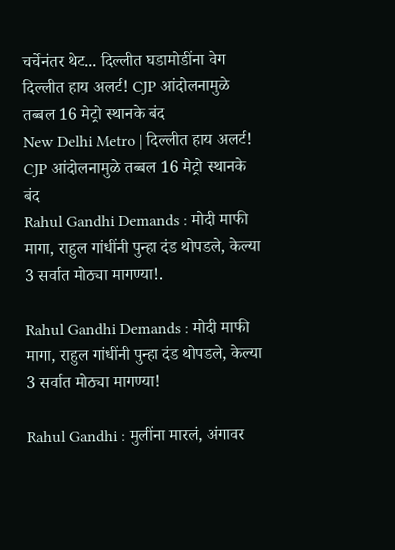चर्चेनंतर थेट... दिल्लीत घडामोडींना वेग
दिल्लीत हाय अलर्ट! CJP आंदोलनामुळे तब्बल 16 मेट्रो स्थानके बंद
New Delhi Metro | दिल्लीत हाय अलर्ट! CJP आंदोलनामुळे तब्बल 16 मेट्रो स्थानके बंद
Rahul Gandhi Demands : मोदी माफी मागा, राहुल गांधींनी पुन्हा दंड थोपडले, केल्या 3 सर्वात मोठ्या मागण्या!.

Rahul Gandhi Demands : मोदी माफी मागा, राहुल गांधींनी पुन्हा दंड थोपडले, केल्या 3 सर्वात मोठ्या मागण्या!

Rahul Gandhi : मुलींना मारलं, अंगावर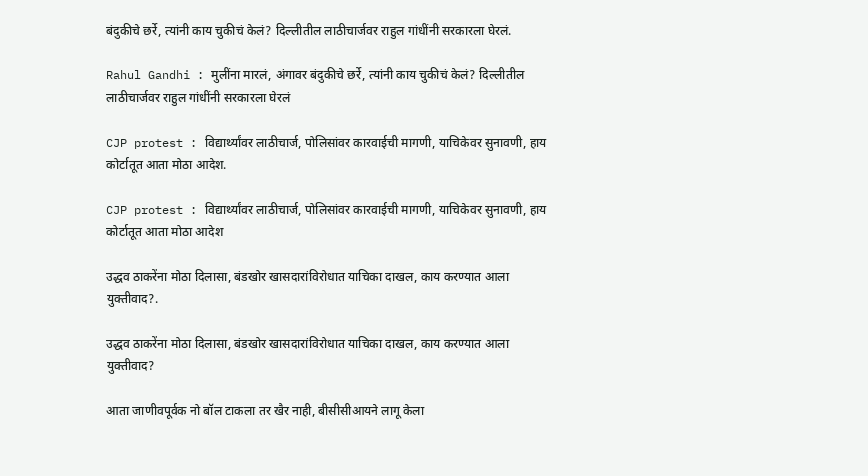बंदुकीचे छर्रे, त्यांनी काय चुकीचं केलं? दिल्लीतील लाठीचार्जवर राहुल गांधींनी सरकारला घेरलं.

Rahul Gandhi : मुलींना मारलं, अंगावर बंदुकीचे छर्रे, त्यांनी काय चुकीचं केलं? दिल्लीतील लाठीचार्जवर राहुल गांधींनी सरकारला घेरलं

CJP protest : विद्यार्थ्यांवर लाठीचार्ज, पोलिसांवर कारवाईची मागणी, याचिकेवर सुनावणी, हाय कोर्टातूत आता मोठा आदेश.

CJP protest : विद्यार्थ्यांवर लाठीचार्ज, पोलिसांवर कारवाईची मागणी, याचिकेवर सुनावणी, हाय कोर्टातूत आता मोठा आदेश

उद्धव ठाकरेंना मोठा दिलासा, बंडखोर खासदारांविरोधात याचिका दाखल, काय करण्यात आला युक्तीवाद?.

उद्धव ठाकरेंना मोठा दिलासा, बंडखोर खासदारांविरोधात याचिका दाखल, काय करण्यात आला युक्तीवाद?

आता जाणीवपूर्वक नो बॉल टाकला तर खैर नाही, बीसीसीआयने लागू केला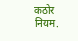कठोर नियम.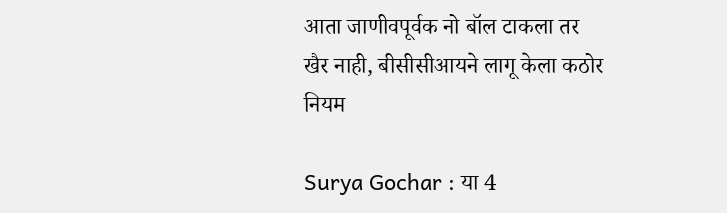आता जाणीवपूर्वक नो बॉल टाकला तर खैर नाही, बीसीसीआयने लागू केला कठोर नियम

Surya Gochar : या 4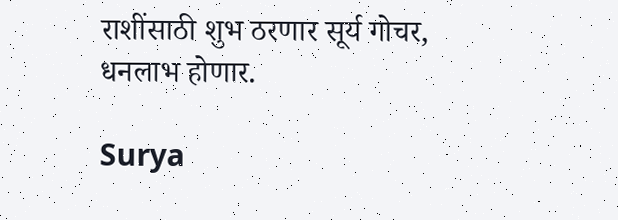राशींसाठी शुभ ठरणार सूर्य गोचर, धनलाभ होणार.

Surya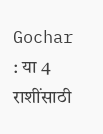Gochar : या 4 राशींसाठी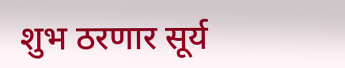शुभ ठरणार सूर्य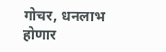गोचर, धनलाभ होणार